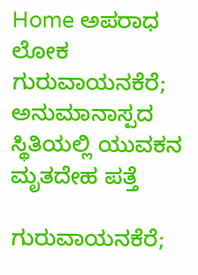Home ಅಪರಾಧ ಲೋಕ ಗುರುವಾಯನಕೆರೆ; ಅನುಮಾನಾಸ್ಪದ‌ ಸ್ಥಿತಿಯಲ್ಲಿ ಯುವಕನ ಮೃತದೇಹ ಪತ್ತೆ

ಗುರುವಾಯನಕೆರೆ;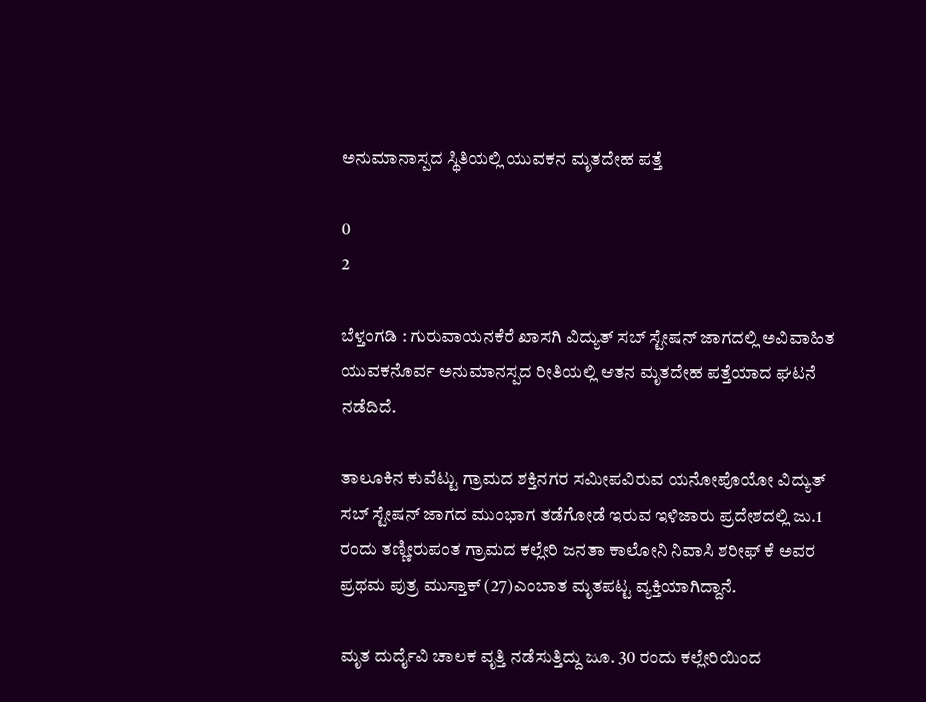ಅನುಮಾನಾಸ್ಪದ‌ ಸ್ಥಿತಿಯಲ್ಲಿ ಯುವಕನ ಮೃತದೇಹ ಪತ್ತೆ

0
2

ಬೆಳ್ತಂಗಡಿ : ಗುರುವಾಯನಕೆರೆ ಖಾಸಗಿ ವಿದ್ಯುತ್ ಸಬ್ ಸ್ಟೇಷನ್ ಜಾಗದಲ್ಲಿ ಅವಿವಾಹಿತ ಯುವಕನೊರ್ವ ಅನುಮಾನಸ್ಪದ ರೀತಿಯಲ್ಲಿ ಆತನ ಮೃತದೇಹ ಪತ್ತೆಯಾದ ಘಟನೆ ನಡೆದಿದೆ.

ತಾಲೂಕಿನ ಕುವೆಟ್ಟು ಗ್ರಾಮದ ಶಕ್ತಿನಗರ ಸಮೀಪವಿರುವ ಯನೋಪೊಯೋ ವಿದ್ಯುತ್ ಸಬ್ ಸ್ಟೇಷನ್ ಜಾಗದ ಮುಂಭಾಗ ತಡೆಗೋಡೆ ಇರುವ ಇಳಿಜಾರು ಪ್ರದೇಶದಲ್ಲಿ ಜು.1 ರಂದು ತಣ್ಣೀರುಪಂತ ಗ್ರಾಮದ ಕಲ್ಲೇರಿ ಜನತಾ ಕಾಲೋನಿ ನಿವಾಸಿ ಶರೀಫ್ ಕೆ ಅವರ ಪ್ರಥಮ ಪುತ್ರ ಮುಸ್ತಾಕ್ (27)ಎಂಬಾತ ಮೃತಪಟ್ಟ ವ್ಯಕ್ತಿಯಾಗಿದ್ದಾನೆ.

ಮೃತ ದುರ್ದೈವಿ ಚಾಲಕ ವೃತ್ತಿ ನಡೆಸುತ್ತಿದ್ದು ಜೂ. 30 ರಂದು ಕಲ್ಲೇರಿಯಿಂದ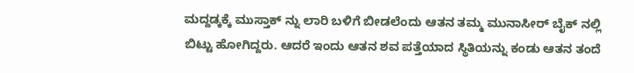ಮದ್ದಡ್ಕಕ್ಕೆ ಮುಸ್ತಾಕ್ ನ್ನು ಲಾರಿ ಬಳಿಗೆ ಬೀಡಲೆಂದು ಆತನ ತಮ್ಮ ಮುನಾಸೀರ್ ಬೈಕ್ ನಲ್ಲಿ ಬಿಟ್ಟು ಹೋಗಿದ್ದರು. ಆದರೆ ಇಂದು ಆತನ ಶವ ಪತ್ತೆಯಾದ ಸ್ಥಿತಿಯನ್ನು ಕಂಡು ಆತನ ತಂದೆ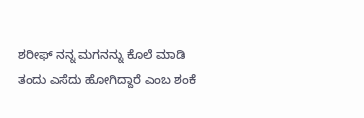ಶರೀಫ್ ನನ್ನ ಮಗನನ್ನು ಕೊಲೆ ಮಾಡಿ ತಂದು ಎಸೆದು ಹೋಗಿದ್ದಾರೆ ಎಂಬ ಶಂಕೆ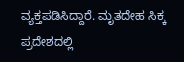ವ್ಯಕ್ತಪಡಿಸಿದ್ದಾರೆ. ಮೃತದೇಹ ಸಿಕ್ಕ ಪ್ರದೇಶದಲ್ಲಿ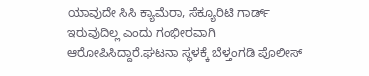ಯಾವುದೇ ಸಿಸಿ ಕ್ಯಾಮೆರಾ, ಸೆಕ್ಯೂರಿಟಿ ಗಾರ್ಡ್ ಇರುವುದಿಲ್ಲ ಎಂದು ಗಂಭೀರವಾಗಿ ಆರೋಪಿಸಿದ್ದಾರೆ.ಘಟನಾ ಸ್ಥಳಕ್ಕೆ ಬೆಳ್ತಂಗಡಿ ಪೊಲೀಸ್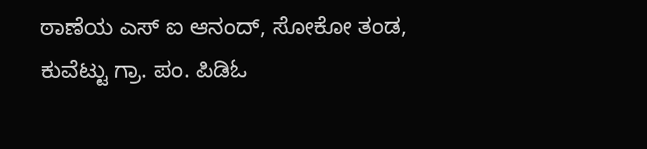ಠಾಣೆಯ ಎಸ್ ಐ ಆನಂದ್, ಸೋಕೋ ತಂಡ, ಕುವೆಟ್ಟು ಗ್ರಾ. ಪಂ. ಪಿಡಿಓ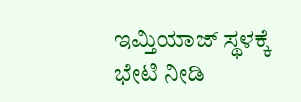ಇಮ್ತಿಯಾಜ್ ಸ್ಥಳಕ್ಕೆ ಭೇಟಿ ನೀಡಿ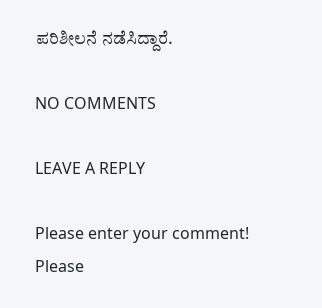ಪರಿಶೀಲನೆ ನಡೆಸಿದ್ದಾರೆ.

NO COMMENTS

LEAVE A REPLY

Please enter your comment!
Please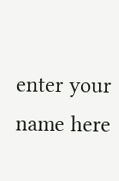enter your name here